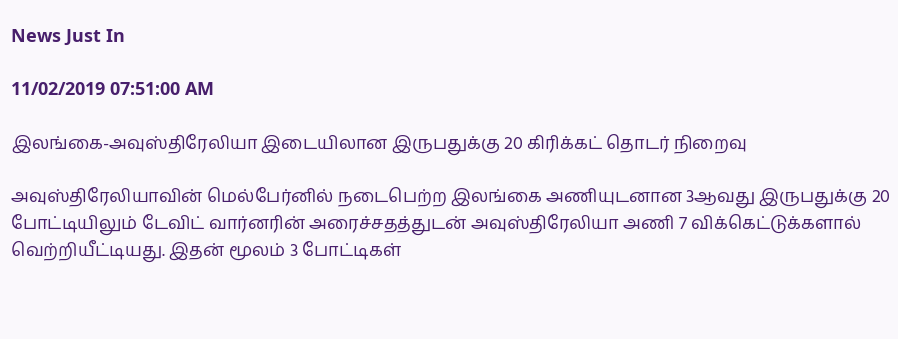News Just In

11/02/2019 07:51:00 AM

இலங்கை-அவுஸ்திரேலியா இடையிலான இருபதுக்கு 20 கிரிக்கட் தொடர் நிறைவு

அவுஸ்திரேலியாவின் மெல்பேர்னில் நடைபெற்ற இலங்கை அணியுடனான 3ஆவது இருபதுக்கு 20 போட்டியிலும் டேவிட் வார்னரின் அரைச்சதத்துடன் அவுஸ்திரேலியா அணி 7 விக்கெட்டுக்களால் வெற்றியீட்டியது. இதன் மூலம் 3 போட்டிகள்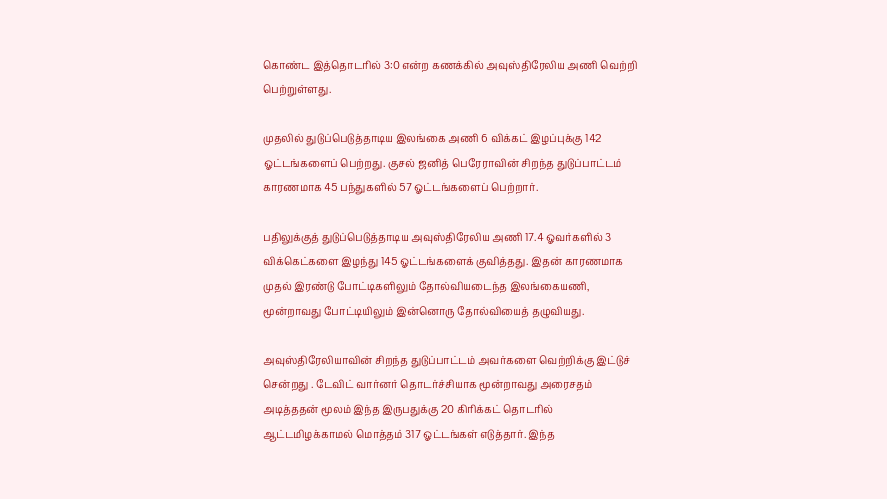கொண்ட இத்தொடரில் 3:0 என்ற கணக்கில் அவுஸ்திரேலிய அணி வெற்றி பெற்றுள்ளது.

முதலில் துடுப்பெடுத்தாடிய இலங்கை அணி 6 விக்கட் இழப்புக்கு 142 ஓட்டங்களைப் பெற்றது. குசல் ஜனித் பெரேராவின் சிறந்த துடுப்பாட்டம் காரணமாக 45 பந்துகளில் 57 ஓட்டங்களைப் பெற்றார்.

பதிலுக்குத் துடுப்பெடுத்தாடிய அவுஸ்திரேலிய அணி 17.4 ஓவர்களில் 3 விக்கெட்களை இழந்து 145 ஓட்டங்களைக் குவித்தது. இதன் காரணமாக முதல் இரண்டு போட்டிகளிலும் தோல்வியடைந்த இலங்கையணி, மூன்றாவது போட்டியிலும் இன்னொரு தோல்வியைத் தழுவியது.

அவுஸ்திரேலியாவின் சிறந்த துடுப்பாட்டம் அவர்களை வெற்றிக்கு இட்டுச் சென்றது . டேவிட் வார்னர் தொடர்ச்சியாக மூன்றாவது அரைசதம் அடித்ததன் மூலம் இந்த இருபதுக்கு 20 கிரிக்கட் தொடரில் ஆட்டமிழக்காமல் மொத்தம் 317 ஓட்டங்கள் எடுத்தார். இந்த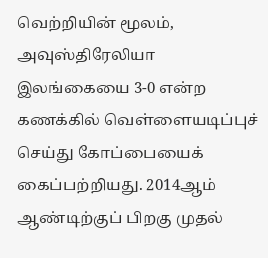வெற்றியின் மூலம், அவுஸ்திரேலியா இலங்கையை 3-0 என்ற கணக்கில் வெள்ளையடிப்புச் செய்து கோப்பையைக் கைப்பற்றியது. 2014ஆம் ஆண்டிற்குப் பிறகு முதல்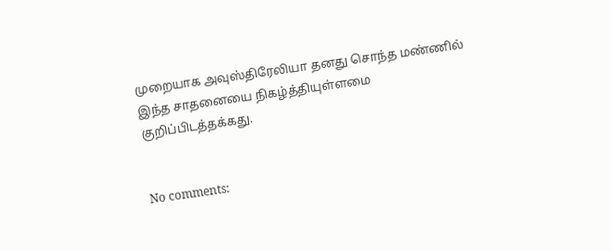முறையாக அவுஸ்திரேலியா தனது சொந்த மண்ணில் இந்த சாதனையை நிகழ்த்தியுள்ளமை குறிப்பிடத்தக்கது.


No comments: